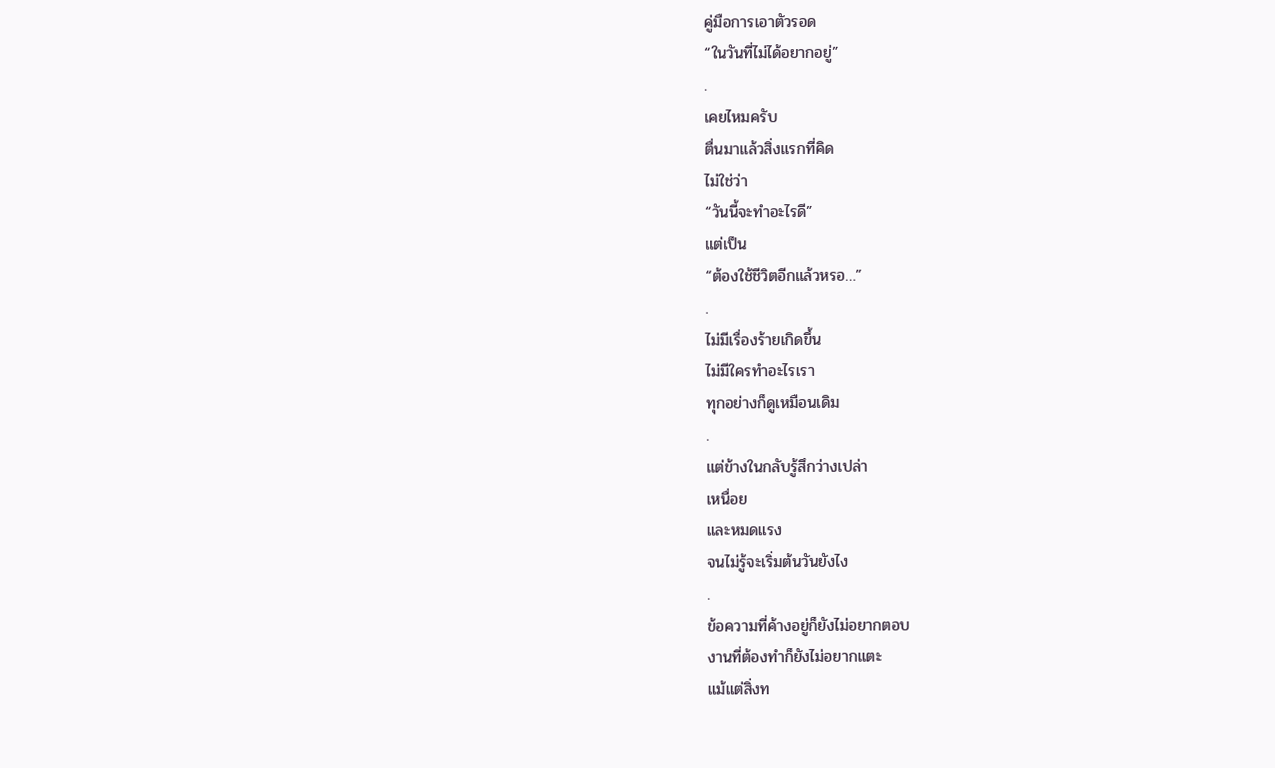คู่มือการเอาตัวรอด
“ในวันที่ไม่ได้อยากอยู่”
.
เคยไหมครับ
ตื่นมาแล้วสิ่งแรกที่คิด
ไม่ใช่ว่า
“วันนี้จะทำอะไรดี”
แต่เป็น
“ต้องใช้ชีวิตอีกแล้วหรอ…”
.
ไม่มีเรื่องร้ายเกิดขึ้น
ไม่มีใครทำอะไรเรา
ทุกอย่างก็ดูเหมือนเดิม
.
แต่ข้างในกลับรู้สึกว่างเปล่า
เหนื่อย
และหมดแรง
จนไม่รู้จะเริ่มต้นวันยังไง
.
ข้อความที่ค้างอยู่ก็ยังไม่อยากตอบ
งานที่ต้องทำก็ยังไม่อยากแตะ
แม้แต่สิ่งท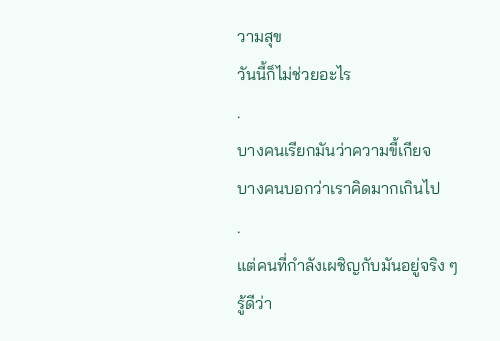วามสุข
วันนี้ก็ไม่ช่วยอะไร
.
บางคนเรียกมันว่าความขี้เกียจ
บางคนบอกว่าเราคิดมากเกินไป
.
แต่คนที่กำลังเผชิญกับมันอยู่จริง ๆ รู้ดีว่า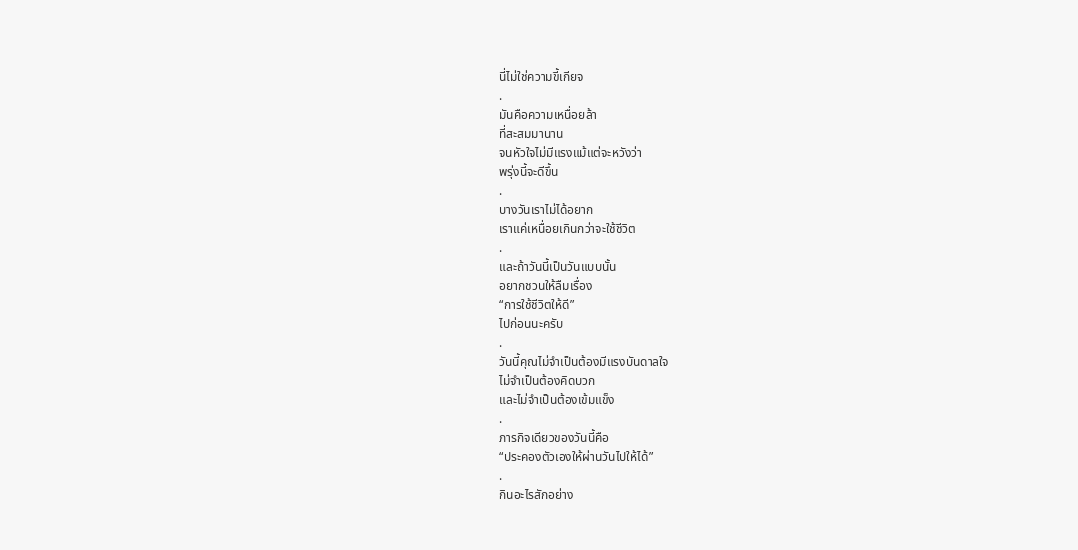นี่ไม่ใช่ความขี้เกียจ
.
มันคือความเหนื่อยล้า
ที่สะสมมานาน
จนหัวใจไม่มีแรงแม้แต่จะหวังว่า
พรุ่งนี้จะดีขึ้น
.
บางวันเราไม่ได้อยาก
เราแค่เหนื่อยเกินกว่าจะใช้ชีวิต
.
และถ้าวันนี้เป็นวันแบบนั้น
อยากชวนให้ลืมเรื่อง
“การใช้ชีวิตให้ดี”
ไปก่อนนะครับ
.
วันนี้คุณไม่จำเป็นต้องมีแรงบันดาลใจ
ไม่จำเป็นต้องคิดบวก
และไม่จำเป็นต้องเข้มแข็ง
.
ภารกิจเดียวของวันนี้คือ
“ประคองตัวเองให้ผ่านวันไปให้ได้”
.
กินอะไรสักอย่าง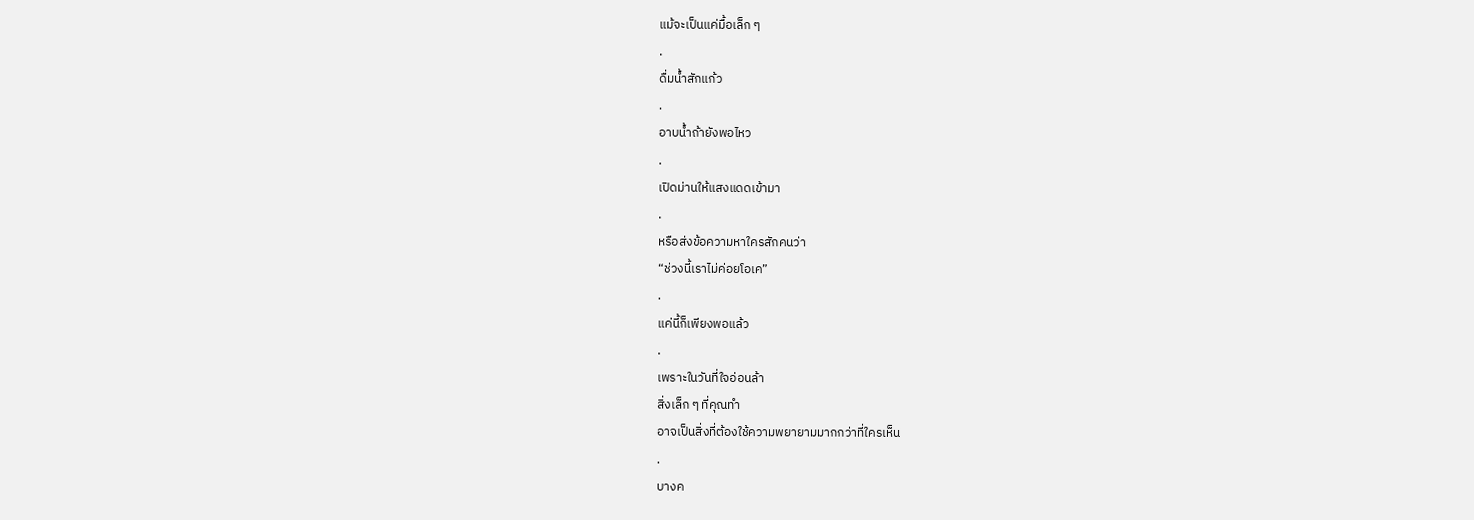แม้จะเป็นแค่มื้อเล็ก ๆ
.
ดื่มน้ำสักแก้ว
.
อาบน้ำถ้ายังพอไหว
.
เปิดม่านให้แสงแดดเข้ามา
.
หรือส่งข้อความหาใครสักคนว่า
“ช่วงนี้เราไม่ค่อยโอเค”
.
แค่นี้ก็เพียงพอแล้ว
.
เพราะในวันที่ใจอ่อนล้า
สิ่งเล็ก ๆ ที่คุณทำ
อาจเป็นสิ่งที่ต้องใช้ความพยายามมากกว่าที่ใครเห็น
.
บางค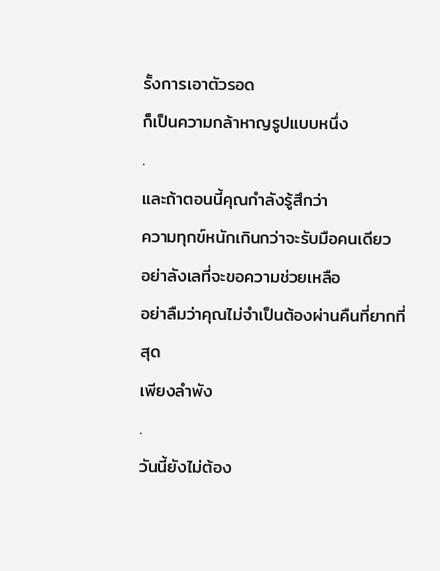รั้งการเอาตัวรอด
ก็เป็นความกล้าหาญรูปแบบหนึ่ง
.
และถ้าตอนนี้คุณกำลังรู้สึกว่า
ความทุกข์หนักเกินกว่าจะรับมือคนเดียว
อย่าลังเลที่จะขอความช่วยเหลือ
อย่าลืมว่าคุณไม่จำเป็นต้องผ่านคืนที่ยากที่สุด
เพียงลำพัง
.
วันนี้ยังไม่ต้อง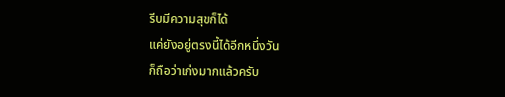รีบมีความสุขก็ได้
แค่ยังอยู่ตรงนี้ได้อีกหนึ่งวัน
ก็ถือว่าเก่งมากแล้วครับ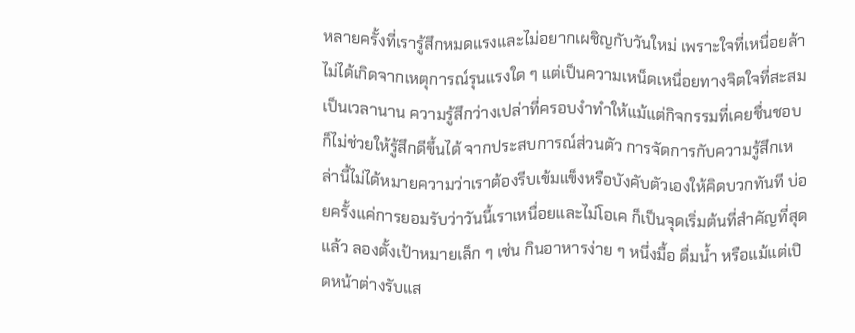หลายครั้งที่เรารู้สึกหมดแรงและไม่อยากเผชิญกับวันใหม่ เพราะใจที่เหนื่อยล้าไม่ได้เกิดจากเหตุการณ์รุนแรงใด ๆ แต่เป็นความเหน็ดเหนื่อยทางจิตใจที่สะสมเป็นเวลานาน ความรู้สึกว่างเปล่าที่ครอบงำทำให้แม้แต่กิจกรรมที่เคยชื่นชอบก็ไม่ช่วยให้รู้สึกดีขึ้นได้ จากประสบการณ์ส่วนตัว การจัดการกับความรู้สึกเหล่านี้ไม่ได้หมายความว่าเราต้องรีบเข้มแข็งหรือบังคับตัวเองให้คิดบวกทันที บ่อยครั้งแค่การยอมรับว่าวันนี้เราเหนื่อยและไม่โอเค ก็เป็นจุดเริ่มต้นที่สำคัญที่สุดแล้ว ลองตั้งเป้าหมายเล็ก ๆ เช่น กินอาหารง่าย ๆ หนึ่งมื้อ ดื่มน้ำ หรือแม้แต่เปิดหน้าต่างรับแส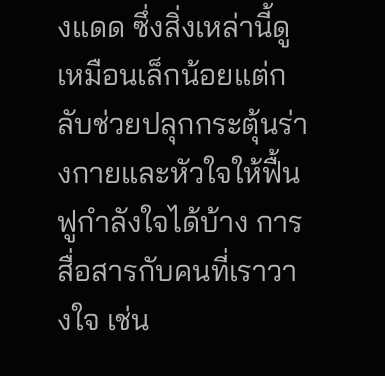งแดด ซึ่งสิ่งเหล่านี้ดูเหมือนเล็กน้อยแต่กลับช่วยปลุกกระตุ้นร่างกายและหัวใจให้ฟื้นฟูกำลังใจได้บ้าง การสื่อสารกับคนที่เราวางใจ เช่น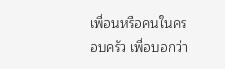เพื่อนหรือคนในครอบครัว เพื่อบอกว่า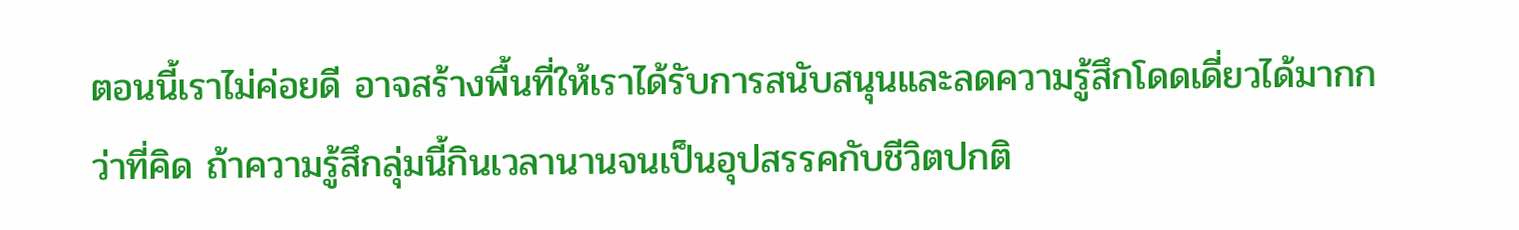ตอนนี้เราไม่ค่อยดี อาจสร้างพื้นที่ให้เราได้รับการสนับสนุนและลดความรู้สึกโดดเดี่ยวได้มากกว่าที่คิด ถ้าความรู้สึกลุ่มนี้กินเวลานานจนเป็นอุปสรรคกับชีวิตปกติ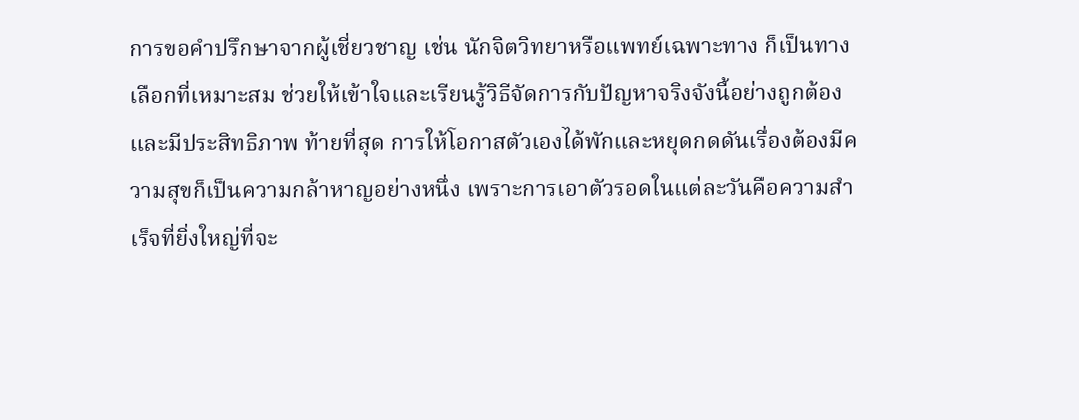การขอคำปรึกษาจากผู้เชี่ยวชาญ เช่น นักจิตวิทยาหรือแพทย์เฉพาะทาง ก็เป็นทางเลือกที่เหมาะสม ช่วยให้เข้าใจและเรียนรู้วิธีจัดการกับปัญหาจริงจังนี้อย่างถูกต้องและมีประสิทธิภาพ ท้ายที่สุด การให้โอกาสตัวเองได้พักและหยุดกดดันเรื่องต้องมีความสุขก็เป็นความกล้าหาญอย่างหนึ่ง เพราะการเอาตัวรอดในแต่ละวันคือความสำเร็จที่ยิ่งใหญ่ที่จะ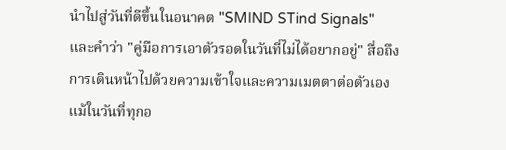นำไปสู่วันที่ดีขึ้นในอนาคต "SMIND STind Signals" และคำว่า "คู่มือการเอาตัวรอดในวันที่ไม่ได้อยากอยู่" สื่อถึงการเดินหน้าไปด้วยความเข้าใจและความเมตตาต่อตัวเอง แม้ในวันที่ทุกอ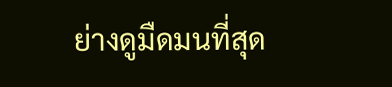ย่างดูมืดมนที่สุด